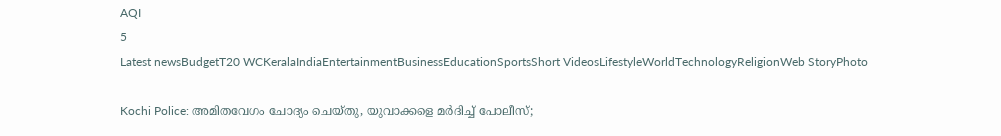AQI
5
Latest newsBudgetT20 WCKeralaIndiaEntertainmentBusinessEducationSportsShort VideosLifestyleWorldTechnologyReligionWeb StoryPhoto

Kochi Police: അമിതവേഗം ചോദ്യം ചെയ്തു, യുവാക്കളെ മർദിച്ച് പോലീസ്;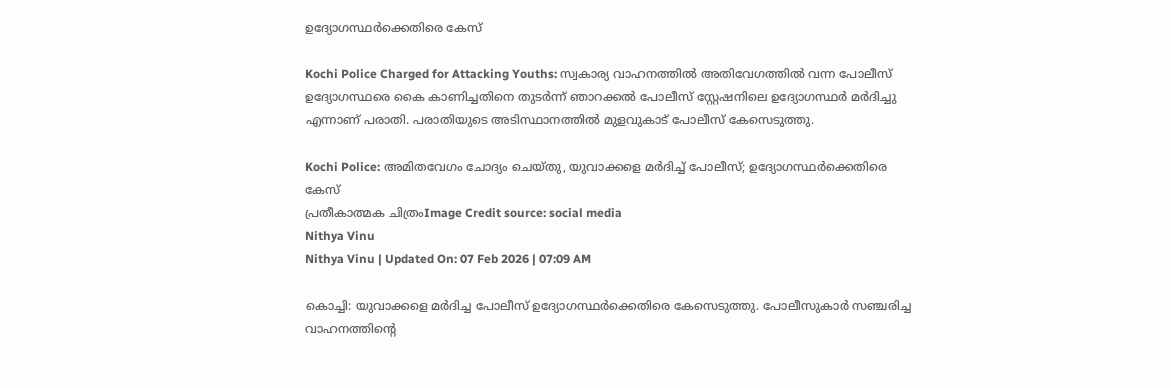ഉദ്യോഗസ്ഥർക്കെതിരെ കേസ്

Kochi Police Charged for Attacking Youths: സ്വകാര്യ വാഹനത്തിൽ അതിവേഗത്തിൽ വന്ന പോലീസ് ഉദ്യോഗസ്ഥരെ കൈ കാണിച്ചതിനെ തുടർന്ന് ഞാറക്കൽ പോലീസ് സ്റ്റേഷനിലെ ഉദ്യോഗസ്ഥർ മർദിച്ചു എന്നാണ് പരാതി. പരാതിയുടെ അടിസ്ഥാനത്തിൽ മുളവുകാട് പോലീസ് കേസെടുത്തു.

Kochi Police: അമിതവേഗം ചോദ്യം ചെയ്തു, യുവാക്കളെ മർദിച്ച് പോലീസ്; ഉദ്യോഗസ്ഥർക്കെതിരെ കേസ്
പ്രതീകാത്മക ചിത്രംImage Credit source: social media
Nithya Vinu
Nithya Vinu | Updated On: 07 Feb 2026 | 07:09 AM

കൊച്ചി: യുവാക്കളെ മർദിച്ച പോലീസ് ഉദ്യോഗസ്ഥർക്കെതിരെ കേസെടുത്തു. പോലീസുകാർ സഞ്ചരിച്ച വാഹനത്തിന്റെ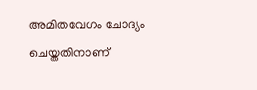അമിതവേഗം ചോദ്യം ചെയ്തതിനാണ്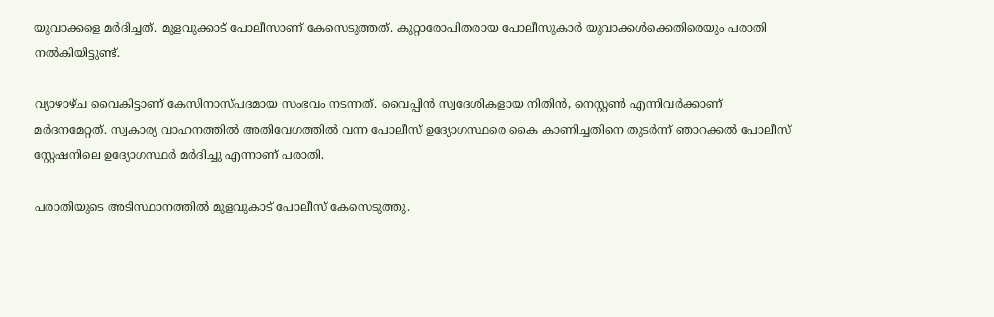യുവാക്കളെ മർദിച്ചത്. മുളവുക്കാട് പോലീസാണ് കേസെടുത്തത്. കുറ്റാരോപിതരായ പോലീസുകാർ യുവാക്കൾക്കെതിരെയും പരാതി നൽകിയിട്ടുണ്ട്.

വ്യാഴാഴ്ച വൈകിട്ടാണ് കേസിനാസ്പദമായ സംഭവം നടന്നത്. വൈപ്പിൻ സ്വദേശികളായ നിതിൻ, നെസ്റ്റൺ എന്നിവർക്കാണ് മർദനമേറ്റത്. സ്വകാര്യ വാഹനത്തിൽ അതിവേഗത്തിൽ വന്ന പോലീസ് ഉദ്യോഗസ്ഥരെ കൈ കാണിച്ചതിനെ തുടർന്ന് ഞാറക്കൽ പോലീസ് സ്റ്റേഷനിലെ ഉദ്യോഗസ്ഥർ മർദിച്ചു എന്നാണ് പരാതി.

പരാതിയുടെ അടിസ്ഥാനത്തിൽ മുളവുകാട് പോലീസ് കേസെടുത്തു.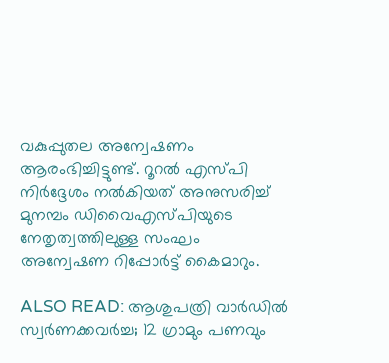വകുപ്പുതല അന്വേഷണം ആരംഭിച്ചിട്ടുണ്ട്. റൂറൽ എസ്പി നിർദ്ദേശം നൽകിയത് അനുസരിച്ച് മുനമ്പം ഡിവൈഎസ്പിയുടെ നേതൃത്വത്തിലുള്ള സംഘം അന്വേഷണ റിപ്പോർട്ട് കൈമാറും.

ALSO READ: ആശുപത്രി വാര്‍ഡില്‍ സ്വര്‍ണക്കവര്‍ച്ച; 12 ഗ്രാമും പണവും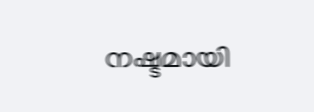നഷ്ടമായി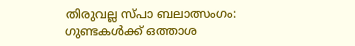തിരുവല്ല സ്പാ ബലാത്സംഗം: ഗുണ്ടകൾക്ക് ഒത്താശ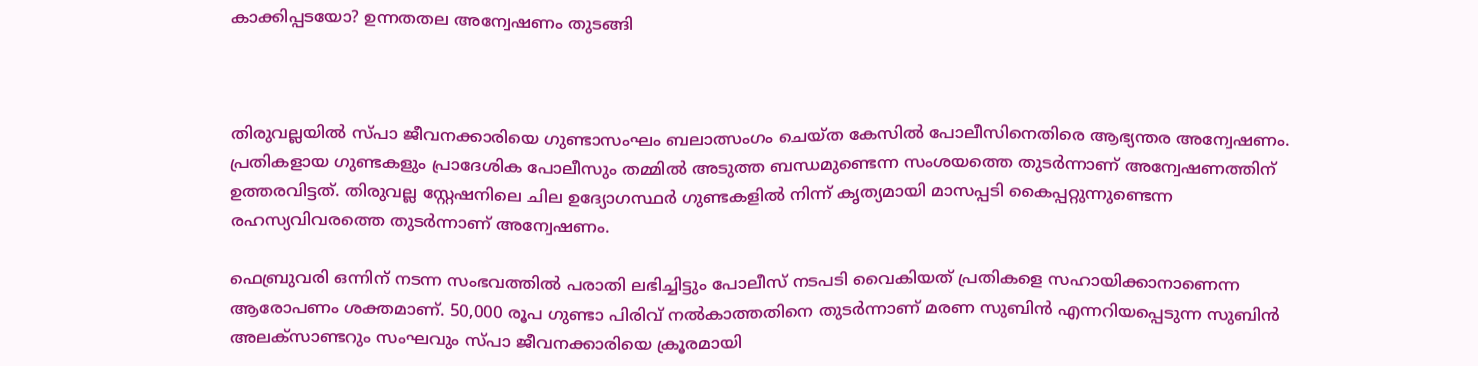കാക്കിപ്പടയോ? ഉന്നതതല അന്വേഷണം തുടങ്ങി



തിരുവല്ലയിൽ സ്പാ ജീവനക്കാരിയെ ഗുണ്ടാസംഘം ബലാത്സംഗം ചെയ്ത കേസിൽ പോലീസിനെതിരെ ആഭ്യന്തര അന്വേഷണം. പ്രതികളായ ഗുണ്ടകളും പ്രാദേശിക പോലീസും തമ്മിൽ അടുത്ത ബന്ധമുണ്ടെന്ന സംശയത്തെ തുടർന്നാണ് അന്വേഷണത്തിന് ഉത്തരവിട്ടത്. തിരുവല്ല സ്റ്റേഷനിലെ ചില ഉദ്യോഗസ്ഥർ ഗുണ്ടകളിൽ നിന്ന് കൃത്യമായി മാസപ്പടി കൈപ്പറ്റുന്നുണ്ടെന്ന രഹസ്യവിവരത്തെ തുടർന്നാണ് അന്വേഷണം.

ഫെബ്രുവരി ഒന്നിന് നടന്ന സംഭവത്തിൽ പരാതി ലഭിച്ചിട്ടും പോലീസ് നടപടി വൈകിയത് പ്രതികളെ സഹായിക്കാനാണെന്ന ആരോപണം ശക്തമാണ്. 50,000 രൂപ ഗുണ്ടാ പിരിവ് നൽകാത്തതിനെ തുടർന്നാണ് മരണ സുബിൻ എന്നറിയപ്പെടുന്ന സുബിൻ അലക്സാണ്ടറും സംഘവും സ്പാ ജീവനക്കാരിയെ ക്രൂരമായി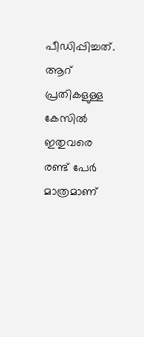പീഡിപ്പിച്ചത്.  ആറ് പ്രതികളുള്ള കേസിൽ ഇതുവരെ രണ്ട് പേർ മാത്രമാണ്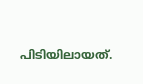പിടിയിലായത്.